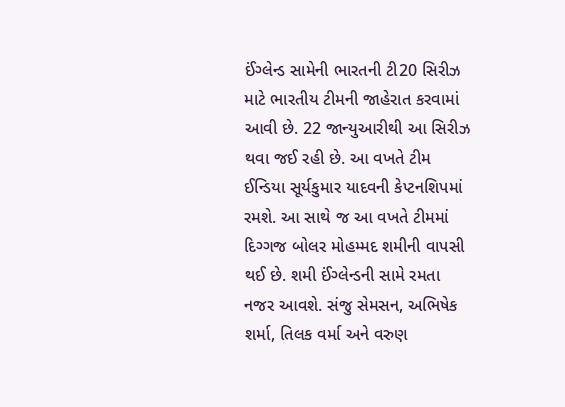ઈંગ્લેન્ડ સામેની ભારતની ટી20 સિરીઝ માટે ભારતીય ટીમની જાહેરાત કરવામાં આવી છે. 22 જાન્યુઆરીથી આ સિરીઝ થવા જઈ રહી છે. આ વખતે ટીમ ઈન્ડિયા સૂર્યકુમાર યાદવની કેપ્ટનશિપમાં રમશે. આ સાથે જ આ વખતે ટીમમાં દિગ્ગજ બોલર મોહમ્મદ શમીની વાપસી થઈ છે. શમી ઈંગ્લેન્ડની સામે રમતા નજર આવશે. સંજુ સેમસન, અભિષેક શર્મા, તિલક વર્મા અને વરુણ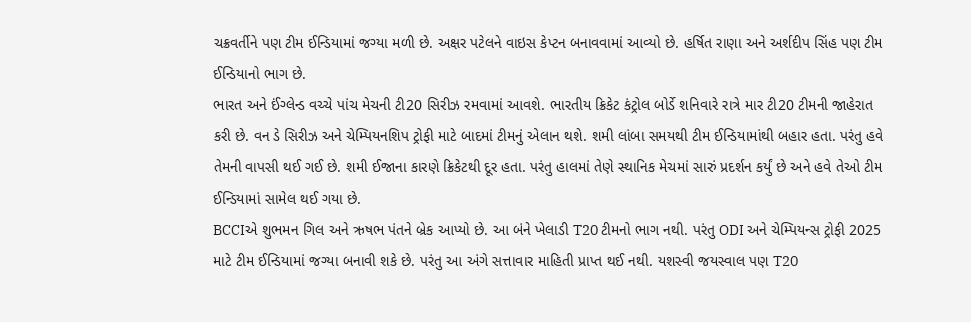ચક્રવર્તીને પણ ટીમ ઈન્ડિયામાં જગ્યા મળી છે. અક્ષર પટેલને વાઇસ કેપ્ટન બનાવવામાં આવ્યો છે. હર્ષિત રાણા અને અર્શદીપ સિંહ પણ ટીમ ઈન્ડિયાનો ભાગ છે.
ભારત અને ઈંગ્લેન્ડ વચ્ચે પાંચ મેચની ટી20 સિરીઝ રમવામાં આવશે. ભારતીય ક્રિકેટ કંટ્રોલ બોર્ડે શનિવારે રાત્રે માર ટી20 ટીમની જાહેરાત કરી છે. વન ડે સિરીઝ અને ચેમ્પિયનશિપ ટ્રોફી માટે બાદમાં ટીમનું એલાન થશે. શમી લાંબા સમયથી ટીમ ઈન્ડિયામાંથી બહાર હતા. પરંતુ હવે તેમની વાપસી થઈ ગઈ છે. શમી ઈજાના કારણે ક્રિકેટથી દૂર હતા. પરંતુ હાલમાં તેણે સ્થાનિક મેચમાં સારું પ્રદર્શન કર્યું છે અને હવે તેઓ ટીમ ઈન્ડિયામાં સામેલ થઈ ગયા છે.
BCCIએ શુભમન ગિલ અને ઋષભ પંતને બ્રેક આપ્યો છે. આ બંને ખેલાડી T20 ટીમનો ભાગ નથી. પરંતુ ODI અને ચેમ્પિયન્સ ટ્રોફી 2025 માટે ટીમ ઈન્ડિયામાં જગ્યા બનાવી શકે છે. પરંતુ આ અંગે સત્તાવાર માહિતી પ્રાપ્ત થઈ નથી. યશસ્વી જયસ્વાલ પણ T20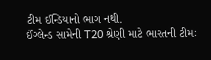ટીમ ઈન્ડિયાનો ભાગ નથી.
ઈંગ્લેન્ડ સામેની T20 શ્રેણી માટે ભારતની ટીમઃ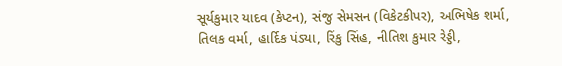સૂર્યકુમાર યાદવ (કેપ્ટન), સંજુ સેમસન (વિકેટકીપર), અભિષેક શર્મા, તિલક વર્મા, હાર્દિક પંડ્યા, રિંકુ સિંહ, નીતિશ કુમાર રેડ્ડી,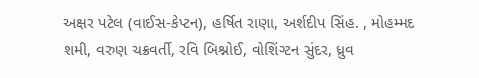અક્ષર પટેલ (વાઈસ-કેપ્ટન), હર્ષિત રાણા, અર્શદીપ સિંહ. , મોહમ્મદ શમી, વરુણ ચક્રવર્તી, રવિ બિશ્નોઈ, વોશિંગ્ટન સુંદર, ધ્રુવ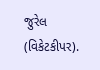જુરેલ (વિકેટકીપર).